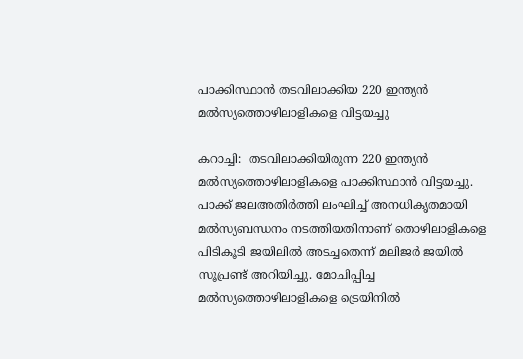പാക്കിസ്ഥാന്‍ തടവിലാക്കിയ 220 ഇന്ത്യന്‍ മല്‍സ്യത്തൊഴിലാളികളെ വിട്ടയച്ചു

കറാച്ചി:  തടവിലാക്കിയിരുന്ന 220 ഇന്ത്യന്‍ മല്‍സ്യത്തൊഴിലാളികളെ പാക്കിസ്ഥാന്‍ വിട്ടയച്ചു. പാക്ക് ജലഅതിര്‍ത്തി ലംഘിച്ച് അനധികൃതമായി മല്‍സ്യബന്ധനം നടത്തിയതിനാണ് തൊഴിലാളികളെ പിടികൂടി ജയിലില്‍ അടച്ചതെന്ന് മലിജര്‍ ജയില്‍ സൂപ്രണ്ട് അറിയിച്ചു. മോചിപ്പിച്ച മല്‍സ്യത്തൊഴിലാളികളെ ട്രെയിനില്‍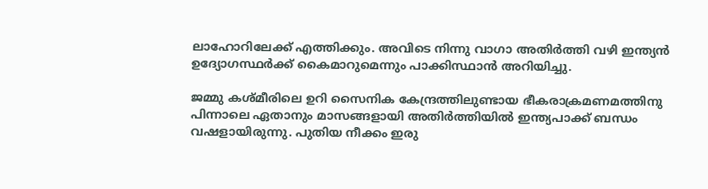ലാഹോറിലേക്ക് എത്തിക്കും. അവിടെ നിന്നു വാഗാ അതിര്‍ത്തി വഴി ഇന്ത്യന്‍ ഉദ്യോഗസ്ഥര്‍ക്ക് കൈമാറുമെന്നും പാക്കിസ്ഥാന്‍ അറിയിച്ചു.

ജമ്മു കശ്മീരിലെ ഉറി സൈനിക കേന്ദ്രത്തിലുണ്ടായ ഭീകരാക്രമണമത്തിനു പിന്നാലെ ഏതാനും മാസങ്ങളായി അതിര്‍ത്തിയില്‍ ഇന്ത്യപാക്ക് ബന്ധം വഷളായിരുന്നു. പുതിയ നീക്കം ഇരു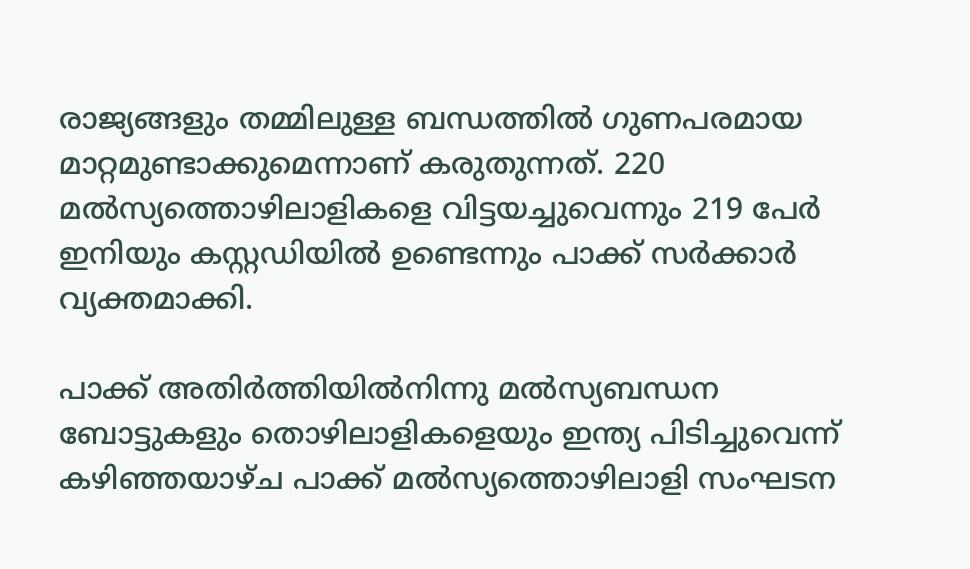രാജ്യങ്ങളും തമ്മിലുള്ള ബന്ധത്തില്‍ ഗുണപരമായ മാറ്റമുണ്ടാക്കുമെന്നാണ് കരുതുന്നത്. 220 മല്‍സ്യത്തൊഴിലാളികളെ വിട്ടയച്ചുവെന്നും 219 പേര്‍ ഇനിയും കസ്റ്റഡിയില്‍ ഉണ്ടെന്നും പാക്ക് സര്‍ക്കാര്‍ വ്യക്തമാക്കി.

പാക്ക് അതിര്‍ത്തിയില്‍നിന്നു മല്‍സ്യബന്ധന ബോട്ടുകളും തൊഴിലാളികളെയും ഇന്ത്യ പിടിച്ചുവെന്ന് കഴിഞ്ഞയാഴ്ച പാക്ക് മല്‍സ്യത്തൊഴിലാളി സംഘടന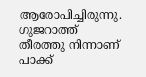ആരോപിച്ചിരുന്നു. ഗുജറാത്ത് തീരത്തു നിന്നാണ് പാക്ക്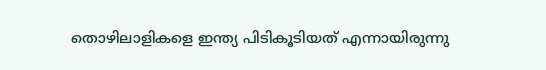തൊഴിലാളികളെ ഇന്ത്യ പിടികൂടിയത് എന്നായിരുന്നു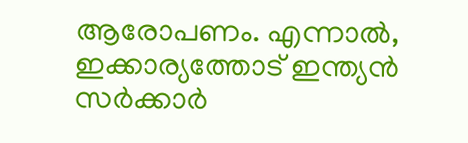ആരോപണം. എന്നാല്‍, ഇക്കാര്യത്തോട് ഇന്ത്യന്‍ സര്‍ക്കാര്‍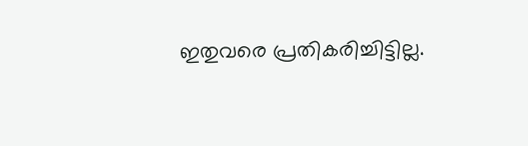ഇതുവരെ പ്രതികരിച്ചിട്ടില്ല.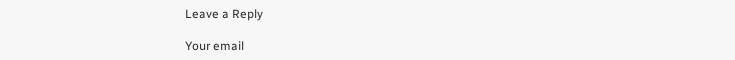Leave a Reply

Your email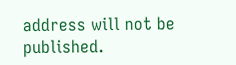address will not be published.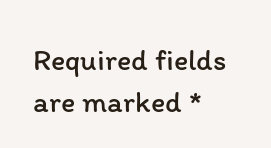Required fields are marked *